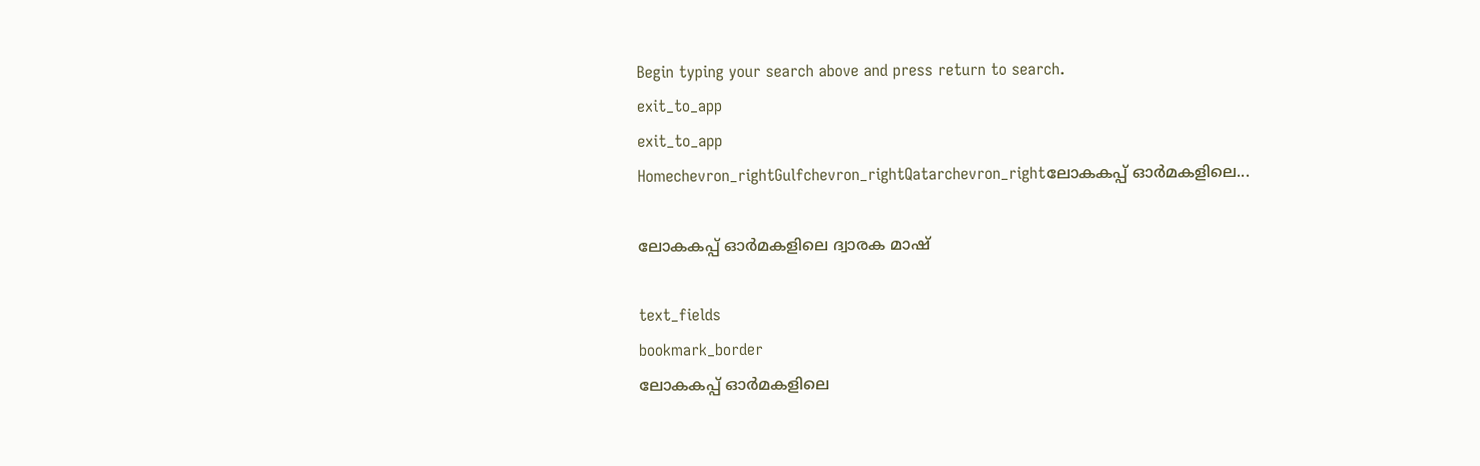Begin typing your search above and press return to search.
exit_to_app
exit_to_app
Homechevron_rightGulfchevron_rightQatarchevron_rightലോകകപ്പ് ഓർമകളിലെ...

ലോകകപ്പ് ഓർമകളിലെ ദ്വാരക മാഷ്

text_fields
bookmark_border
ലോകകപ്പ് ഓർമകളിലെ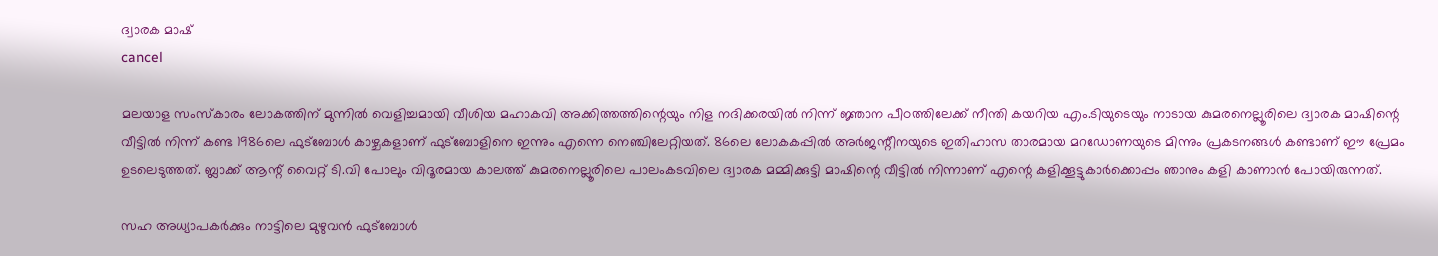ദ്വാരക മാഷ്
cancel

മലയാള സംസ്കാരം ലോകത്തിന് മുന്നിൽ വെളിച്ചമായി വീശിയ മഹാകവി അക്കിത്തത്തിന്റെയും നിള നദിക്കരയിൽ നിന്ന് ജ്ഞാന പീഠത്തിലേക്ക് നീന്തി കയറിയ എം.ടിയുടെയും നാടായ കുമരനെല്ലൂരിലെ ദ്വാരക മാഷിന്റെ വീട്ടിൽ നിന്ന് കണ്ട 1986ലെ ഫുട്ബോൾ കാഴ്ചകളാണ് ഫുട്ബോളിനെ ഇന്നും എന്നെ നെഞ്ചിലേറ്റിയത്. 86ലെ ലോകകപ്പിൽ അർജന്റീനയുടെ ഇതിഹാസ താരമായ മറഡോണയുടെ മിന്നും പ്രകടനങ്ങൾ കണ്ടാണ് ഈ പ്രേമം ഉടലെടുത്തത്. ബ്ലാക്ക് ആന്റ് വൈറ്റ് ടി.വി പോലും വിദൂരമായ കാലത്ത് കുമരനെല്ലൂരിലെ പാലംകടവിലെ ദ്വാരക മമ്മിക്കുട്ടി മാഷിന്റെ വീട്ടിൽ നിന്നാണ് എന്റെ കളിക്കൂട്ടുകാർക്കൊപ്പം ഞാനും കളി കാണാൻ പോയിരുന്നത്.

സഹ അധ്യാപകർക്കും നാട്ടിലെ മുഴുവൻ ഫുട്ബോൾ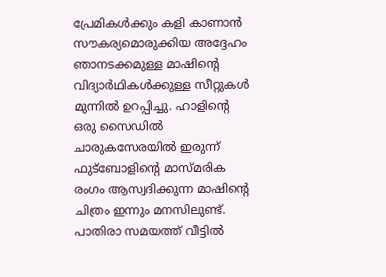പ്രേമികൾക്കും കളി കാണാൻ സൗകര്യമൊരുക്കിയ അദ്ദേഹം ഞാനടക്കമുള്ള മാഷിന്റെ വിദ്യാർഥികൾക്കുള്ള സീറ്റുകൾ മുന്നിൽ ഉറപ്പിച്ചു. ഹാളിന്റെ ഒരു സൈഡിൽ ചാരുകസേരയിൽ ഇരുന്ന് ഫുട്ബോളിന്റെ മാസ്മരിക രംഗം ആസ്വദിക്കുന്ന മാഷിന്റെ ചിത്രം ഇന്നും മനസിലുണ്ട്. പാതിരാ സമയത്ത് വീട്ടിൽ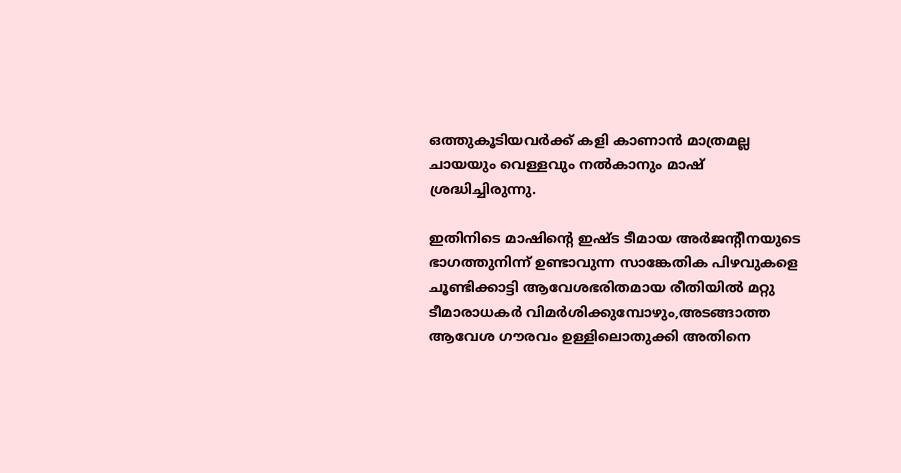ഒത്തുകൂടിയവർക്ക് കളി കാണാൻ മാത്രമല്ല ചായയും വെള്ളവും നൽകാനും മാഷ് ശ്രദ്ധിച്ചിരുന്നു.

ഇതിനിടെ മാഷിന്റെ ഇഷ്ട ടീമായ അർജന്റീനയുടെ ഭാഗത്തുനിന്ന് ഉണ്ടാവുന്ന സാങ്കേതിക പിഴവുകളെ ചൂണ്ടിക്കാട്ടി ആവേശഭരിതമായ രീതിയിൽ മറ്റു ടീമാരാധകർ വിമർശിക്കുമ്പോഴും,അടങ്ങാത്ത ആവേശ ഗൗരവം ഉള്ളിലൊതുക്കി അതിനെ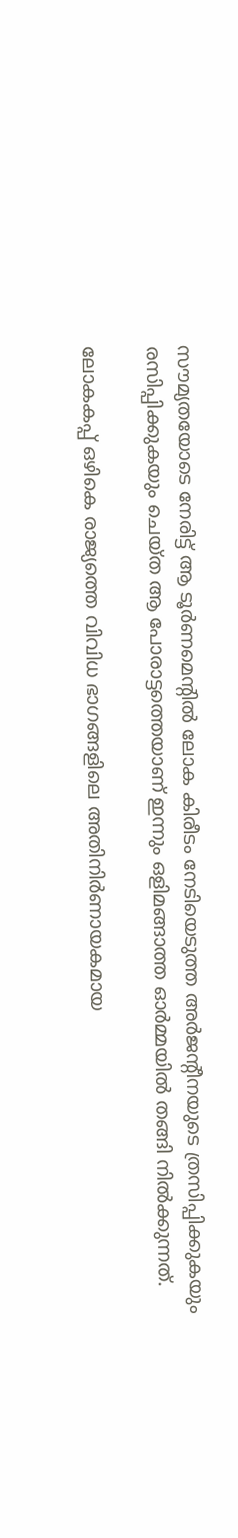സൗമ്യതയോടെ നേരിട്ട് ആ ടൂർണമെന്റിൽ ലോക കിരീടം നേടിയെടുത്ത അർജന്റീനയുടെ ത്രസിപ്പിക്കുകയും രസിപ്പിക്കുകയും ചെയ്ത ആ പോരാട്ടത്തെയാണ് ഇന്നും ഒളിമങ്ങാത്ത ഓർമ്മയിൽ തങ്ങി നിൽക്കുന്നത്.

ലോകകപ്പ് ഒഴികെ രാജ്യത്തെ വിവിധ ഭാഗങ്ങളിലെ അതിനിർണായകമായ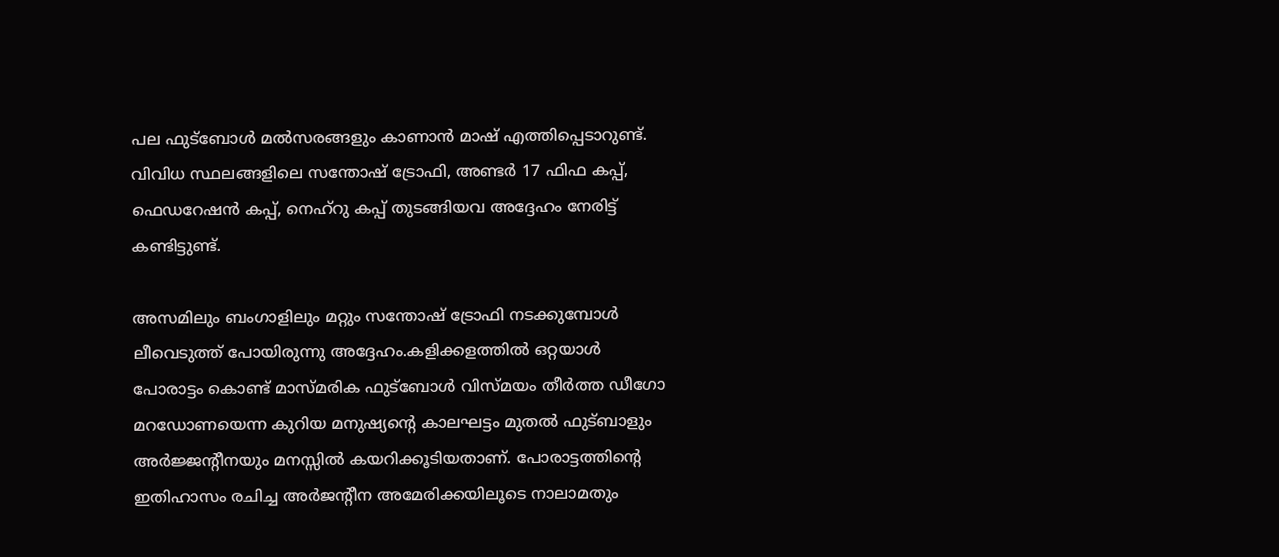പല ഫുട്ബോൾ മൽസരങ്ങളും കാണാൻ മാഷ് എത്തിപ്പെടാറുണ്ട്. വിവിധ സ്ഥലങ്ങളിലെ സന്തോഷ് ട്രോഫി, അണ്ടർ 17 ഫിഫ കപ്പ്, ഫെഡറേഷൻ കപ്പ്, നെഹ്‌റു കപ്പ്‌ തുടങ്ങിയവ അദ്ദേഹം നേരിട്ട് കണ്ടിട്ടുണ്ട്.

അസമിലും ബംഗാളിലും മറ്റും സന്തോഷ് ട്രോഫി നടക്കുമ്പോൾ ലീവെടുത്ത് പോയിരുന്നു അദ്ദേഹം.കളിക്കളത്തിൽ ഒറ്റയാൾ പോരാട്ടം കൊണ്ട് മാസ്മരിക ഫുട്ബോൾ വിസ്മയം തീർത്ത ഡീഗോ മറഡോണയെന്ന കുറിയ മനുഷ്യന്റെ കാലഘട്ടം മുതൽ ഫുട്ബാളും അർജ്ജന്റീനയും മനസ്സിൽ കയറിക്കൂടിയതാണ്. പോരാട്ടത്തിന്റെ ഇതിഹാസം രചിച്ച അർജന്റീന അമേരിക്കയിലൂടെ നാലാമതും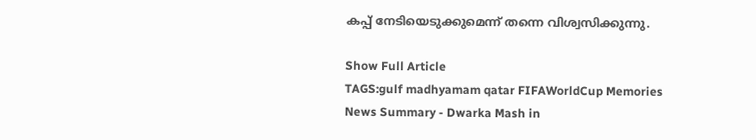കപ്പ് നേടിയെടുക്കുമെന്ന് തന്നെ വിശ്വസിക്കുന്നു.

Show Full Article
TAGS:gulf madhyamam qatar FIFAWorldCup Memories
News Summary - Dwarka Mash in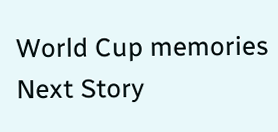World Cup memories
Next Story